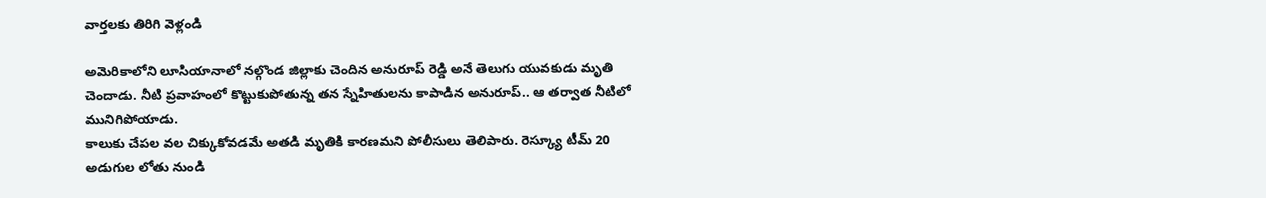వార్తలకు తిరిగి వెళ్లండి

అమెరికాలోని లూసియానాలో నల్గొండ జిల్లాకు చెందిన అనురూప్ రెడ్డి అనే తెలుగు యువకుడు మృతి చెందాడు. నీటి ప్రవాహంలో కొట్టుకుపోతున్న తన స్నేహితులను కాపాడిన అనురూప్.. ఆ తర్వాత నీటిలో మునిగిపోయాడు.
కాలుకు చేపల వల చిక్కుకోవడమే అతడి మృతికి కారణమని పోలీసులు తెలిపారు. రెస్క్యూ టీమ్ 20 అడుగుల లోతు నుండి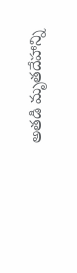అతడి మృతదేహాన్ని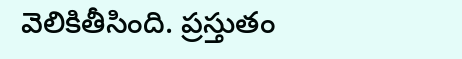వెలికితీసింది. ప్రస్తుతం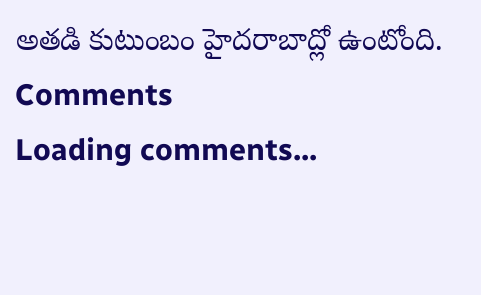అతడి కుటుంబం హైదరాబాద్లో ఉంటోంది.
Comments
Loading comments...